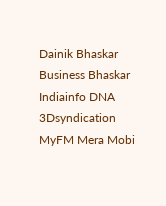Dainik Bhaskar Business Bhaskar Indiainfo DNA 3Dsyndication MyFM Mera Mobi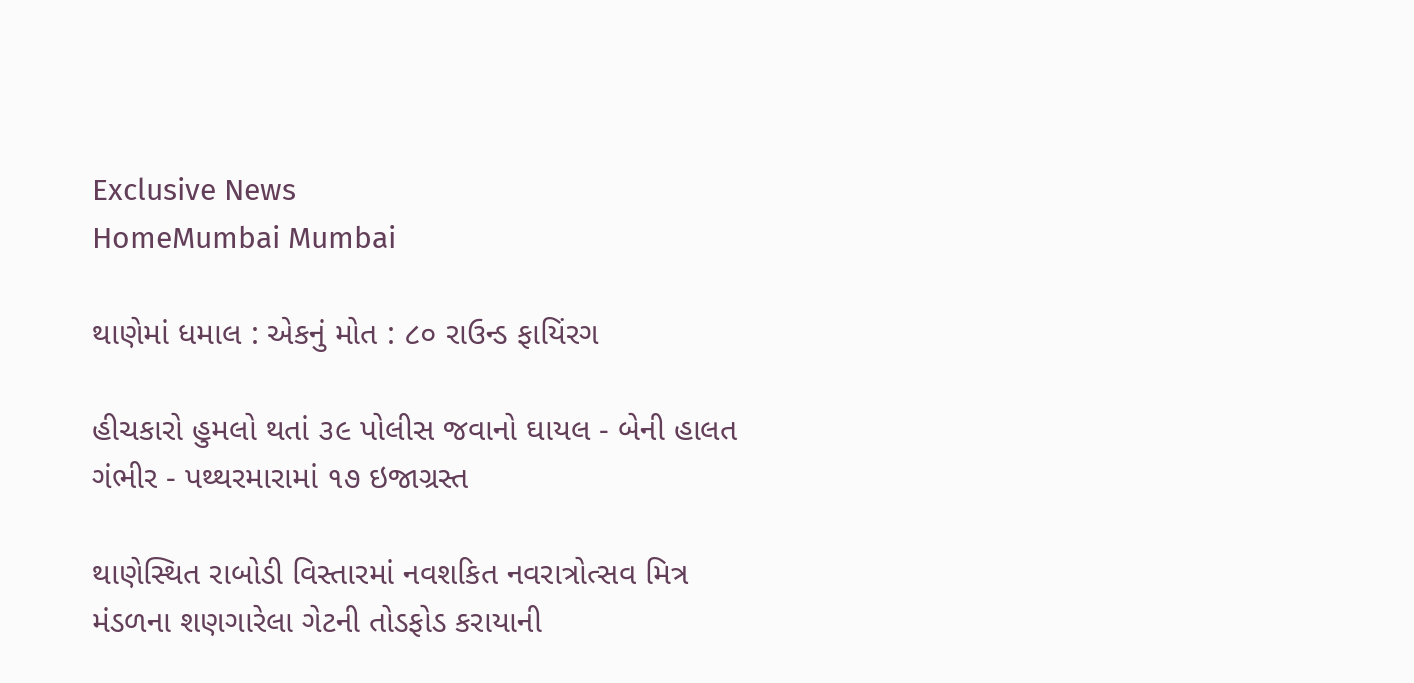Exclusive News
HomeMumbai Mumbai

થાણેમાં ધમાલ : એકનું મોત : ૮૦ રાઉન્ડ ફાયિંરગ

હીચકારો હુમલો થતાં ૩૯ પોલીસ જવાનો ઘાયલ - બેની હાલત ગંભીર - પથ્થરમારામાં ૧૭ ઇજાગ્રસ્ત

થાણેસ્થિત રાબોડી વિસ્તારમાં નવશકિત નવરાત્રોત્સવ મિત્ર મંડળના શણગારેલા ગેટની તોડફોડ કરાયાની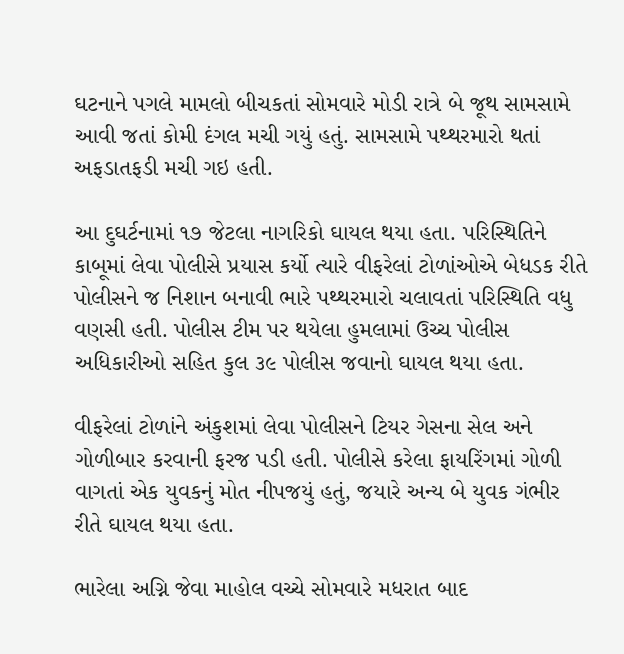ઘટનાને પગલે મામલો બીચકતાં સોમવારે મોડી રાત્રે બે જૂથ સામસામે આવી જતાં કોમી દંગલ મચી ગયું હતું. સામસામે પથ્થરમારો થતાં અફડાતફડી મચી ગઇ હતી.

આ દુઘર્ટનામાં ૧૭ જેટલા નાગરિકો ઘાયલ થયા હતા. પરિસ્થિતિને કાબૂમાં લેવા પોલીસે પ્રયાસ કર્યો ત્યારે વીફરેલાં ટોળાંઓએ બેધડક રીતે પોલીસને જ નિશાન બનાવી ભારે પથ્થરમારો ચલાવતાં પરિસ્થિતિ વધુ વણસી હતી. પોલીસ ટીમ પર થયેલા હુમલામાં ઉચ્ચ પોલીસ અધિકારીઓ સહિત કુલ ૩૯ પોલીસ જવાનો ઘાયલ થયા હતા.

વીફરેલાં ટોળાંને અંકુશમાં લેવા પોલીસને ટિયર ગેસના સેલ અને ગોળીબાર કરવાની ફરજ પડી હતી. પોલીસે કરેલા ફાયરિંગમાં ગોળી વાગતાં એક યુવકનું મોત નીપજયું હતું, જયારે અન્ય બે યુવક ગંભીર રીતે ઘાયલ થયા હતા.

ભારેલા અગ્નિ જેવા માહોલ વચ્ચે સોમવારે મધરાત બાદ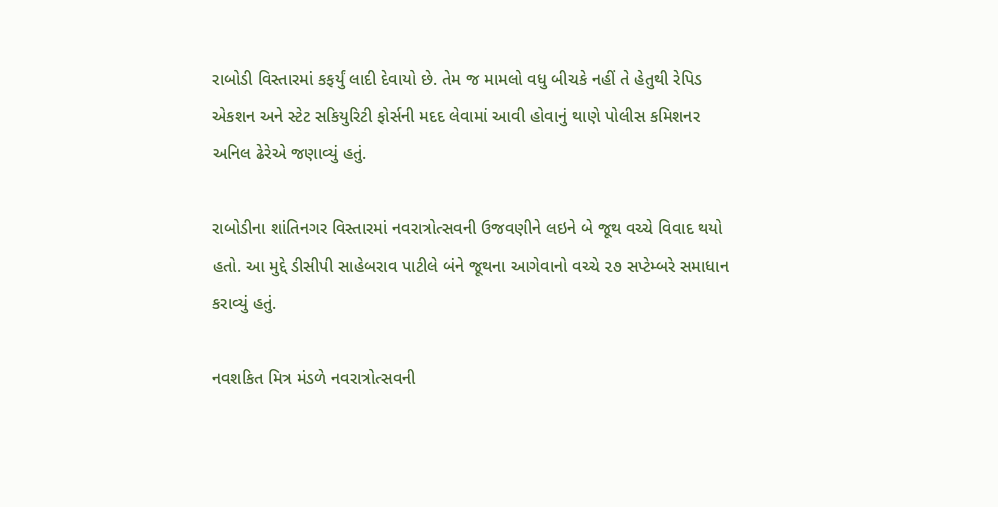રાબોડી વિસ્તારમાં કફર્યું લાદી દેવાયો છે. તેમ જ મામલો વધુ બીચકે નહીં તે હેતુથી રેપિડ એકશન અને સ્ટેટ સકિયુરિટી ફોર્સની મદદ લેવામાં આવી હોવાનું થાણે પોલીસ કમિશનર અનિલ ઢેરેએ જણાવ્યું હતું.

રાબોડીના શાંતિનગર વિસ્તારમાં નવરાત્રોત્સવની ઉજવણીને લઇને બે જૂથ વચ્ચે વિવાદ થયો હતો. આ મુદ્દે ડીસીપી સાહેબરાવ પાટીલે બંને જૂથના આગેવાનો વચ્ચે ૨૭ સપ્ટેમ્બરે સમાધાન કરાવ્યું હતું.

નવશકિત મિત્ર મંડળે નવરાત્રોત્સવની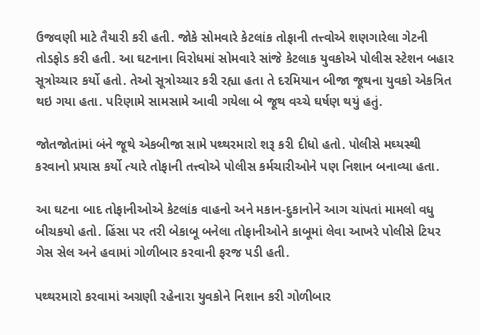ઉજવણી માટે તૈયારી કરી હતી. જોકે સોમવારે કેટલાંક તોફાની તત્ત્વોએ શણગારેલા ગેટની તોડફોડ કરી હતી. આ ઘટનાના વિરોધમાં સોમવારે સાંજે કેટલાક યુવકોએ પોલીસ સ્ટેશન બહાર સૂત્રોચ્ચાર કર્યો હતો. તેઓ સૂત્રોચ્ચાર કરી રહ્યા હતા તે દરમિયાન બીજા જૂથના યુવકો એકત્રિત થઇ ગયા હતા. પરિણામે સામસામે આવી ગયેલા બે જૂથ વચ્ચે ઘર્ષણ થયું હતું.

જોતજોતાંમાં બંને જૂથે એકબીજા સામે પથ્થરમારો શરૂ કરી દીધો હતો. પોલીસે મઘ્યસ્થી કરવાનો પ્રયાસ કર્યો ત્યારે તોફાની તત્ત્વોએ પોલીસ કર્મચારીઓને પણ નિશાન બનાવ્યા હતા.

આ ઘટના બાદ તોફાનીઓએ કેટલાંક વાહનો અને મકાન-દુકાનોને આગ ચાંપતાં મામલો વધુ બીચકયો હતો. હિંસા પર તરી બેકાબૂ બનેલા તોફાનીઓને કાબૂમાં લેવા આખરે પોલીસે ટિયર ગેસ સેલ અને હવામાં ગોળીબાર કરવાની ફરજ પડી હતી.

પથ્થરમારો કરવામાં અગ્રણી રહેનારા યુવકોને નિશાન કરી ગોળીબાર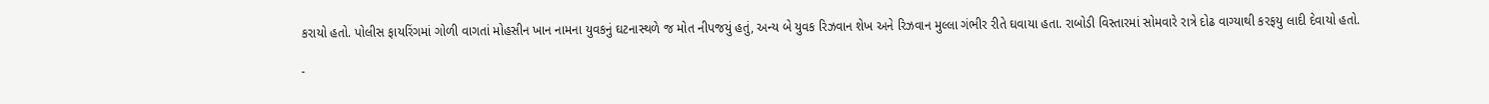કરાયો હતો. પોલીસ ફાયરિંગમાં ગોળી વાગતાં મોહસીન ખાન નામના યુવકનું ઘટનાસ્થળે જ મોત નીપજયું હતું, અન્ય બે યુવક રિઝવાન શેખ અને રિઝવાન મુલ્લા ગંભીર રીતે ઘવાયા હતા. રાબોડી વિસ્તારમાં સોમવારે રાત્રે દોઢ વાગ્યાથી કરફયુ લાદી દેવાયો હતો.

-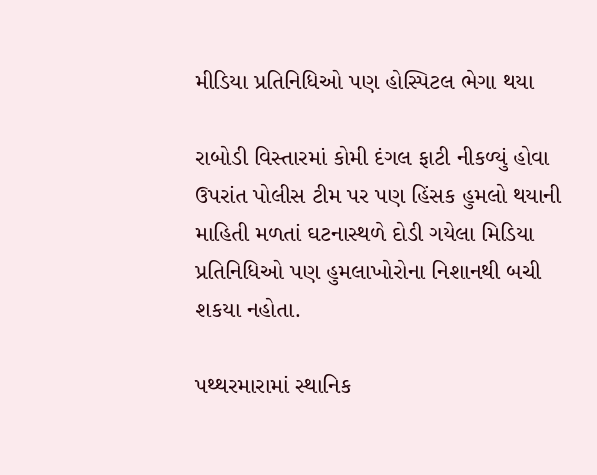મીડિયા પ્રતિનિધિઓ પણ હોસ્પિટલ ભેગા થયા

રાબોડી વિસ્તારમાં કોમી દંગલ ફાટી નીકળ્યું હોવા ઉપરાંત પોલીસ ટીમ પર પણ હિંસક હુમલો થયાની માહિતી મળતાં ઘટનાસ્થળે દોડી ગયેલા મિડિયા પ્રતિનિધિઓ પણ હુમલાખોરોના નિશાનથી બચી શકયા નહોતા.

પથ્થરમારામાં સ્થાનિક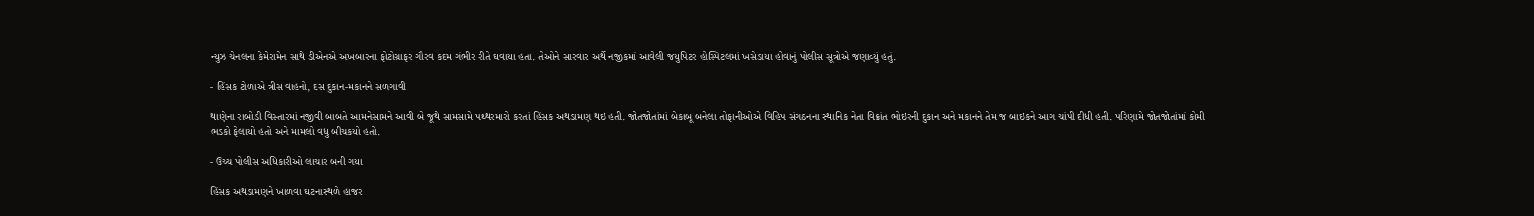ન્યુઝ ચેનલના કેમેરામેન સાથે ડીએનએ અખબારના ફોટોગ્રાફર ગૌરવ કદમ ગંભીર રીતે ઘવાયા હતા. તેઓને સારવાર અર્થે નજીકમાં આવેલી જયુપિટર હોસ્પિટલમાં ખસેડાયા હોવાનું પોલીસ સૂત્રોએ જણાવ્યું હતું.

- હિંસક ટોળાએ ત્રીસ વાહનો, દસ દુકાન-મકાનને સળગાવી

થાણેના રાબોડી વિસ્તારમાં નજીવી બાબતે આમનેસામને આવી બે જૂથે સામસામે પથ્થરમારો કરતાં હિંસક અથડામણ થઇ હતી. જોતજોતાંમાં બેકાબૂ બનેલા તોફાનીઓએ વિહિપ સંગઠનના સ્થાનિક નેતા વિક્રાંત ભોઇરની દુકાન અને મકાનને તેમ જ બાઇકને આગ ચાંપી દીધી હતી. પરિણામે જોતજોતાંમાં કોમી ભડકો ફેલાયો હતો અને મામલો વધુ બીચકયો હતો.

- ઉચ્ચ પોલીસ અધિકારીઓ લાચાર બની ગયા

હિંસક અથડામણને ખાળવા ઘટનાસ્થળે હાજર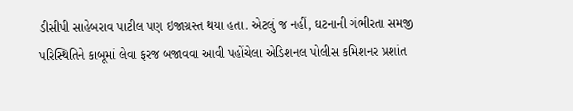ડીસીપી સાહેબરાવ પાટીલ પણ ઇજાગ્રસ્ત થયા હતા. એટલું જ નહીં, ઘટનાની ગંભીરતા સમજી પરિસ્થિતિને કાબૂમાં લેવા ફરજ બજાવવા આવી પહોંચેલા એડિશનલ પોલીસ કમિશનર પ્રશાંત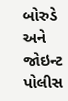બોરુડે અને જોઇન્ટ પોલીસ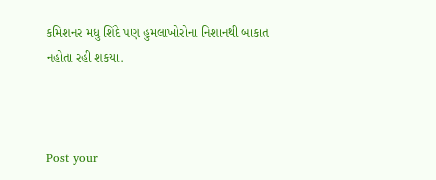કમિશનર મધુ શિંદે પણ હુમલાખોરોના નિશાનથી બાકાત નહોતા રહી શકયા.



Post your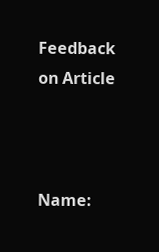Feedback on Article



Name: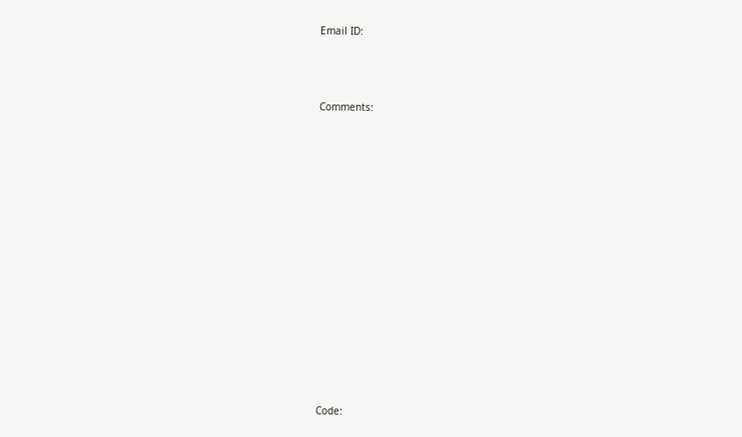Email ID:



Comments:















Code: